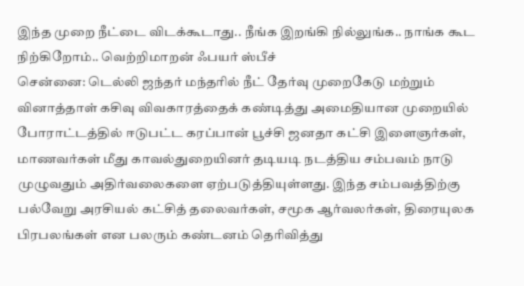இந்த முறை நீட்டை விடக்கூடாது.. நீங்க இறங்கி நில்லுங்க.. நாங்க கூட நிற்கிறோம்.. வெற்றிமாறன் ஃபயர் ஸ்பீச்
சென்னை: டெல்லி ஜந்தர் மந்தரில் நீட் தேர்வு முறைகேடு மற்றும் வினாத்தாள் கசிவு விவகாரத்தைக் கண்டித்து அமைதியான முறையில் போராட்டத்தில் ஈடுபட்ட கரப்பான் பூச்சி ஜனதா கட்சி இளைஞர்கள், மாணவர்கள் மீது காவல்துறையினர் தடியடி நடத்திய சம்பவம் நாடு முழுவதும் அதிர்வலைகளை ஏற்படுத்தியுள்ளது. இந்த சம்பவத்திற்கு பல்வேறு அரசியல் கட்சித் தலைவர்கள், சமூக ஆர்வலர்கள், திரையுலக பிரபலங்கள் என பலரும் கண்டனம் தெரிவித்து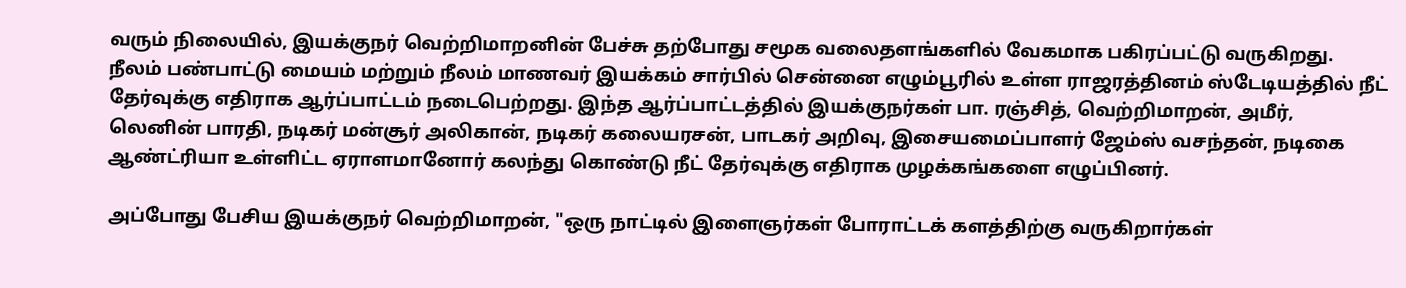வரும் நிலையில், இயக்குநர் வெற்றிமாறனின் பேச்சு தற்போது சமூக வலைதளங்களில் வேகமாக பகிரப்பட்டு வருகிறது.
நீலம் பண்பாட்டு மையம் மற்றும் நீலம் மாணவர் இயக்கம் சார்பில் சென்னை எழும்பூரில் உள்ள ராஜரத்தினம் ஸ்டேடியத்தில் நீட் தேர்வுக்கு எதிராக ஆர்ப்பாட்டம் நடைபெற்றது. இந்த ஆர்ப்பாட்டத்தில் இயக்குநர்கள் பா. ரஞ்சித், வெற்றிமாறன், அமீர், லெனின் பாரதி, நடிகர் மன்சூர் அலிகான், நடிகர் கலையரசன், பாடகர் அறிவு, இசையமைப்பாளர் ஜேம்ஸ் வசந்தன், நடிகை ஆண்ட்ரியா உள்ளிட்ட ஏராளமானோர் கலந்து கொண்டு நீட் தேர்வுக்கு எதிராக முழக்கங்களை எழுப்பினர்.

அப்போது பேசிய இயக்குநர் வெற்றிமாறன், "ஒரு நாட்டில் இளைஞர்கள் போராட்டக் களத்திற்கு வருகிறார்கள்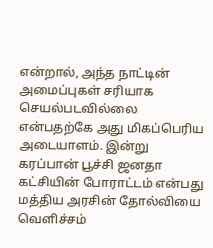என்றால், அந்த நாட்டின் அமைப்புகள் சரியாக செயல்படவில்லை என்பதற்கே அது மிகப்பெரிய அடையாளம். இன்று கரப்பான் பூச்சி ஜனதா கட்சியின் போராட்டம் என்பது மத்திய அரசின் தோல்வியை வெளிச்சம்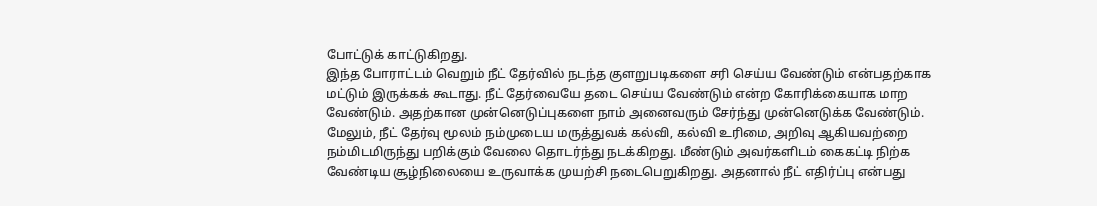போட்டுக் காட்டுகிறது.
இந்த போராட்டம் வெறும் நீட் தேர்வில் நடந்த குளறுபடிகளை சரி செய்ய வேண்டும் என்பதற்காக மட்டும் இருக்கக் கூடாது. நீட் தேர்வையே தடை செய்ய வேண்டும் என்ற கோரிக்கையாக மாற வேண்டும். அதற்கான முன்னெடுப்புகளை நாம் அனைவரும் சேர்ந்து முன்னெடுக்க வேண்டும்.
மேலும், நீட் தேர்வு மூலம் நம்முடைய மருத்துவக் கல்வி, கல்வி உரிமை, அறிவு ஆகியவற்றை நம்மிடமிருந்து பறிக்கும் வேலை தொடர்ந்து நடக்கிறது. மீண்டும் அவர்களிடம் கைகட்டி நிற்க வேண்டிய சூழ்நிலையை உருவாக்க முயற்சி நடைபெறுகிறது. அதனால் நீட் எதிர்ப்பு என்பது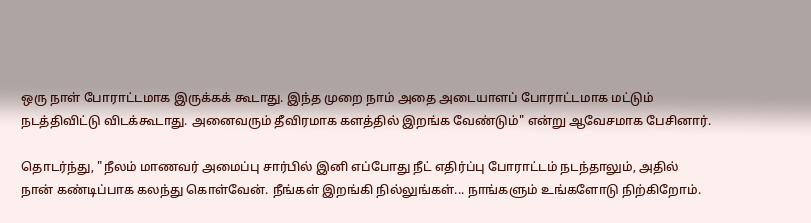ஒரு நாள் போராட்டமாக இருக்கக் கூடாது. இந்த முறை நாம் அதை அடையாளப் போராட்டமாக மட்டும் நடத்திவிட்டு விடக்கூடாது. அனைவரும் தீவிரமாக களத்தில் இறங்க வேண்டும்" என்று ஆவேசமாக பேசினார்.

தொடர்ந்து, "நீலம் மாணவர் அமைப்பு சார்பில் இனி எப்போது நீட் எதிர்ப்பு போராட்டம் நடந்தாலும், அதில் நான் கண்டிப்பாக கலந்து கொள்வேன். நீங்கள் இறங்கி நில்லுங்கள்... நாங்களும் உங்களோடு நிற்கிறோம்.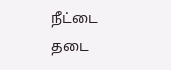நீட்டை தடை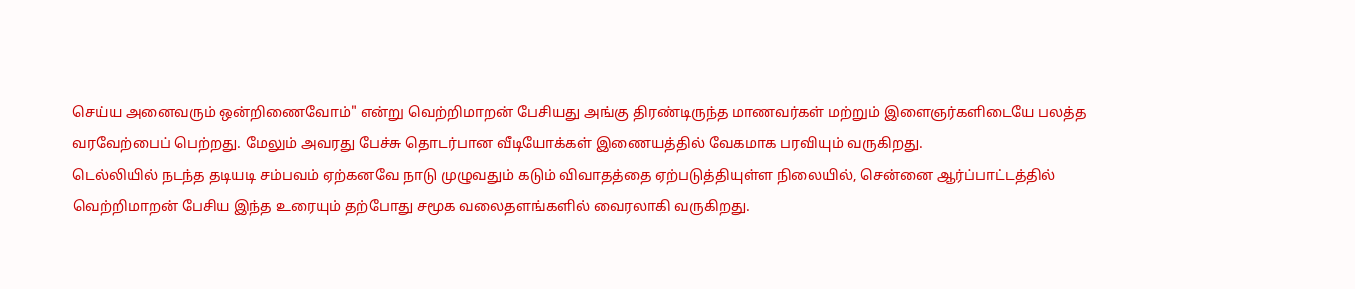செய்ய அனைவரும் ஒன்றிணைவோம்" என்று வெற்றிமாறன் பேசியது அங்கு திரண்டிருந்த மாணவர்கள் மற்றும் இளைஞர்களிடையே பலத்த வரவேற்பைப் பெற்றது. மேலும் அவரது பேச்சு தொடர்பான வீடியோக்கள் இணையத்தில் வேகமாக பரவியும் வருகிறது.
டெல்லியில் நடந்த தடியடி சம்பவம் ஏற்கனவே நாடு முழுவதும் கடும் விவாதத்தை ஏற்படுத்தியுள்ள நிலையில், சென்னை ஆர்ப்பாட்டத்தில் வெற்றிமாறன் பேசிய இந்த உரையும் தற்போது சமூக வலைதளங்களில் வைரலாகி வருகிறது.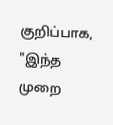குறிப்பாக, "இந்த முறை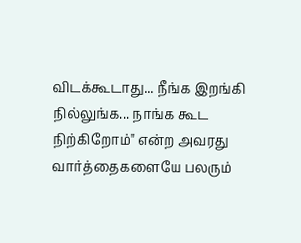விடக்கூடாது... நீங்க இறங்கி நில்லுங்க... நாங்க கூட நிற்கிறோம்" என்ற அவரது வார்த்தைகளையே பலரும்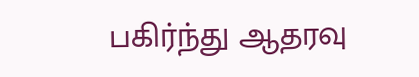பகிர்ந்து ஆதரவு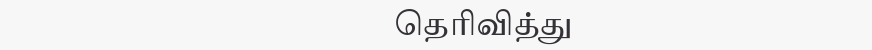தெரிவித்து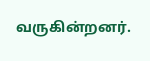வருகின்றனர்.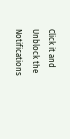Click it and Unblock the Notifications